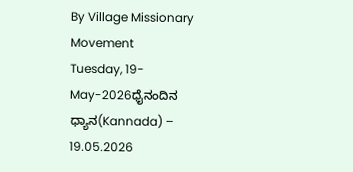By Village Missionary Movement
Tuesday, 19-May-2026ಧೈನಂದಿನ ಧ್ಯಾನ(Kannada) – 19.05.2026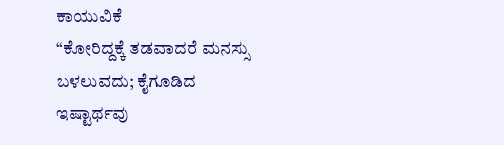ಕಾಯುವಿಕೆ
“ಕೋರಿದ್ದಕ್ಕೆ ತಡವಾದರೆ ಮನಸ್ಸು ಬಳಲುವದು; ಕೈಗೂಡಿದ ಇಷ್ಟಾರ್ಥವು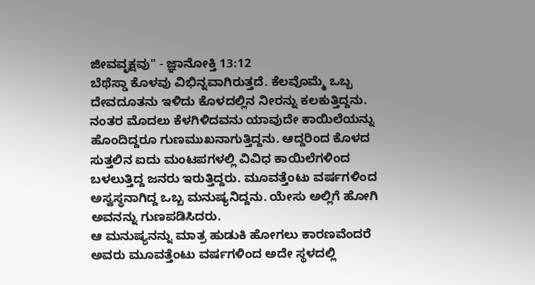ಜೀವವೃಕ್ಷವು" - ಜ್ಞಾನೋಕ್ತಿ 13:12
ಬೆಥೆಸ್ಡಾ ಕೊಳವು ವಿಭಿನ್ನವಾಗಿರುತ್ತದೆ. ಕೆಲವೊಮ್ಮೆ ಒಬ್ಬ ದೇವದೂತನು ಇಳಿದು ಕೊಳದಲ್ಲಿನ ನೀರನ್ನು ಕಲಕುತ್ತಿದ್ದನು. ನಂತರ ಮೊದಲು ಕೆಳಗಿಳಿದವನು ಯಾವುದೇ ಕಾಯಿಲೆಯನ್ನು ಹೊಂದಿದ್ದರೂ ಗುಣಮುಖನಾಗುತ್ತಿದ್ದನು. ಆದ್ದರಿಂದ ಕೊಳದ ಸುತ್ತಲಿನ ಐದು ಮಂಟಪಗಳಲ್ಲಿ ವಿವಿಧ ಕಾಯಿಲೆಗಳಿಂದ ಬಳಲುತ್ತಿದ್ದ ಜನರು ಇರುತ್ತಿದ್ದರು. ಮೂವತ್ತೆಂಟು ವರ್ಷಗಳಿಂದ ಅಸ್ವಸ್ಥನಾಗಿದ್ದ ಒಬ್ಬ ಮನುಷ್ಯನಿದ್ದನು. ಯೇಸು ಅಲ್ಲಿಗೆ ಹೋಗಿ ಅವನನ್ನು ಗುಣಪಡಿಸಿದರು.
ಆ ಮನುಷ್ಯನನ್ನು ಮಾತ್ರ ಹುಡುಕಿ ಹೋಗಲು ಕಾರಣವೆಂದರೆ ಅವರು ಮೂವತ್ತೆಂಟು ವರ್ಷಗಳಿಂದ ಅದೇ ಸ್ಥಳದಲ್ಲಿ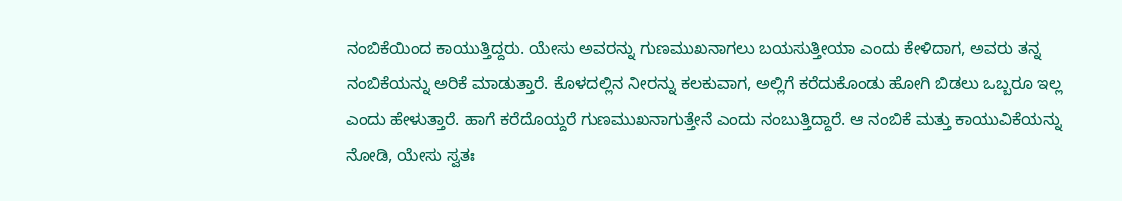ನಂಬಿಕೆಯಿಂದ ಕಾಯುತ್ತಿದ್ದರು. ಯೇಸು ಅವರನ್ನು ಗುಣಮುಖನಾಗಲು ಬಯಸುತ್ತೀಯಾ ಎಂದು ಕೇಳಿದಾಗ, ಅವರು ತನ್ನ ನಂಬಿಕೆಯನ್ನು ಅರಿಕೆ ಮಾಡುತ್ತಾರೆ. ಕೊಳದಲ್ಲಿನ ನೀರನ್ನು ಕಲಕುವಾಗ, ಅಲ್ಲಿಗೆ ಕರೆದುಕೊಂಡು ಹೋಗಿ ಬಿಡಲು ಒಬ್ಬರೂ ಇಲ್ಲ ಎಂದು ಹೇಳುತ್ತಾರೆ. ಹಾಗೆ ಕರೆದೊಯ್ದರೆ ಗುಣಮುಖನಾಗುತ್ತೇನೆ ಎಂದು ನಂಬುತ್ತಿದ್ದಾರೆ. ಆ ನಂಬಿಕೆ ಮತ್ತು ಕಾಯುವಿಕೆಯನ್ನು ನೋಡಿ, ಯೇಸು ಸ್ವತಃ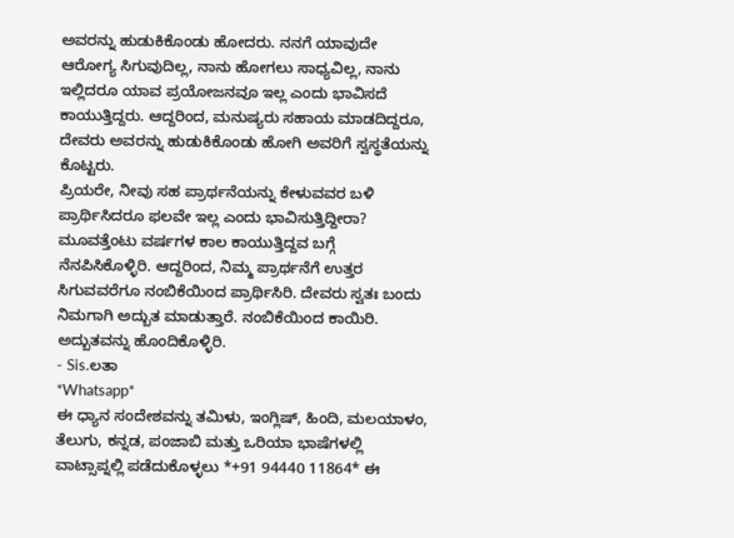ಅವರನ್ನು ಹುಡುಕಿಕೊಂಡು ಹೋದರು. ನನಗೆ ಯಾವುದೇ ಆರೋಗ್ಯ ಸಿಗುವುದಿಲ್ಲ, ನಾನು ಹೋಗಲು ಸಾಧ್ಯವಿಲ್ಲ, ನಾನು ಇಲ್ಲಿದರೂ ಯಾವ ಪ್ರಯೋಜನವೂ ಇಲ್ಲ ಎಂದು ಭಾವಿಸದೆ ಕಾಯುತ್ತಿದ್ದರು. ಆದ್ದರಿಂದ, ಮನುಷ್ಯರು ಸಹಾಯ ಮಾಡದಿದ್ದರೂ, ದೇವರು ಅವರನ್ನು ಹುಡುಕಿಕೊಂಡು ಹೋಗಿ ಅವರಿಗೆ ಸ್ವಸ್ಥತೆಯನ್ನು ಕೊಟ್ಟರು.
ಪ್ರಿಯರೇ, ನೀವು ಸಹ ಪ್ರಾರ್ಥನೆಯನ್ನು ಕೇಳುವವರ ಬಳಿ ಪ್ರಾರ್ಥಿಸಿದರೂ ಫಲವೇ ಇಲ್ಲ ಎಂದು ಭಾವಿಸುತ್ತಿದ್ದೀರಾ? ಮೂವತ್ತೆಂಟು ವರ್ಷಗಳ ಕಾಲ ಕಾಯುತ್ತಿದ್ದವ ಬಗ್ಗೆ ನೆನಪಿಸಿಕೊಳ್ಳಿರಿ. ಆದ್ದರಿಂದ, ನಿಮ್ಮ ಪ್ರಾರ್ಥನೆಗೆ ಉತ್ತರ ಸಿಗುವವರೆಗೂ ನಂಬಿಕೆಯಿಂದ ಪ್ರಾರ್ಥಿಸಿರಿ. ದೇವರು ಸ್ವತಃ ಬಂದು ನಿಮಗಾಗಿ ಅದ್ಬುತ ಮಾಡುತ್ತಾರೆ. ನಂಬಿಕೆಯಿಂದ ಕಾಯಿರಿ. ಅದ್ಬುತವನ್ನು ಹೊಂದಿಕೊಳ್ಳಿರಿ.
- Sis.ಲತಾ
*Whatsapp*
ಈ ಧ್ಯಾನ ಸಂದೇಶವನ್ನು ತಮಿಳು, ಇಂಗ್ಲಿಷ್, ಹಿಂದಿ, ಮಲಯಾಳಂ, ತೆಲುಗು, ಕನ್ನಡ, ಪಂಜಾಬಿ ಮತ್ತು ಒರಿಯಾ ಭಾಷೆಗಳಲ್ಲಿ ವಾಟ್ಸಾಪ್ನಲ್ಲಿ ಪಡೆದುಕೊಳ್ಳಲು *+91 94440 11864* ಈ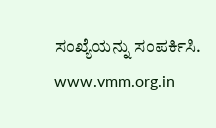ಸಂಖ್ಯೆಯನ್ನು ಸಂಪರ್ಕಿಸಿ.
www.vmm.org.in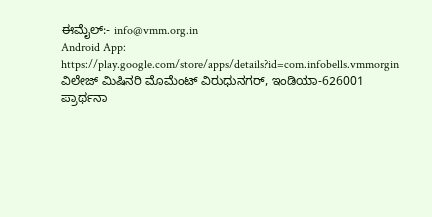ಈಮೈಲ್:- info@vmm.org.in
Android App: https://play.google.com/store/apps/details?id=com.infobells.vmmorgin
ವಿಲೇಜ್ ಮಿಷಿನರಿ ಮೊಮೆಂಟ್ ವಿರುಧುನಗರ್, ಇಂಡಿಯಾ-626001
ಪ್ರಾರ್ಥನಾ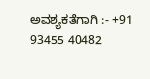ಅವಶ್ಯಕತೆಗಾಗಿ :- +91 93455 40482